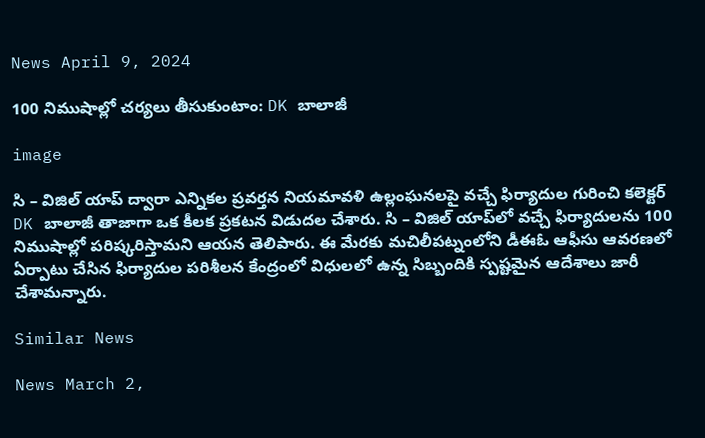News April 9, 2024

100 నిముషాల్లో చర్యలు తీసుకుంటాం: DK బాలాజీ

image

సి – విజిల్ యాప్ ద్వారా ఎన్నికల ప్రవర్తన నియమావళి ఉల్లంఘనలపై వచ్చే ఫిర్యాదుల గురించి కలెక్టర్ DK బాలాజీ తాజాగా ఒక కీలక ప్రకటన విడుదల చేశారు. సి – విజిల్ యాప్‌లో వచ్చే ఫిర్యాదులను 100 నిముషాల్లో పరిష్కరిస్తామని ఆయన తెలిపారు. ఈ మేరకు మచిలీపట్నంలోని డీఈఓ ఆఫీసు ఆవరణలో ఏర్పాటు చేసిన ఫిర్యాదుల పరిశీలన కేంద్రంలో విధులలో ఉన్న సిబ్బందికి స్పష్టమైన ఆదేశాలు జారీ చేశామన్నారు.

Similar News

News March 2,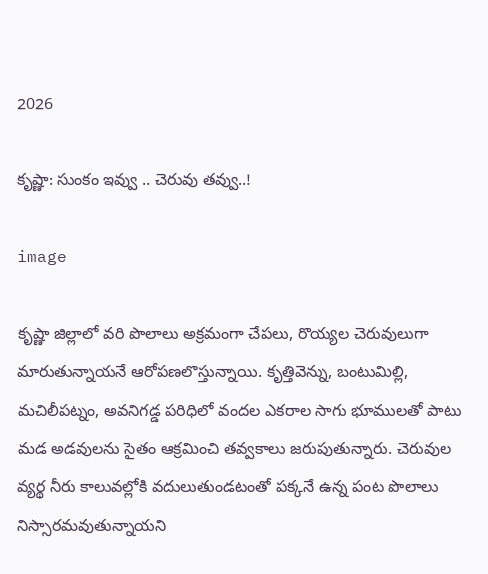2026

కృష్ణా: సుంకం ఇవ్వు .. చెరువు తవ్వు..!

image

కృష్ణా జిల్లాలో వరి పొలాలు అక్రమంగా చేపలు, రొయ్యల చెరువులుగా మారుతున్నాయనే ఆరోపణలొస్తున్నాయి. కృత్తివెన్ను, బంటుమిల్లి, మచిలీపట్నం, అవనిగడ్డ పరిధిలో వందల ఎకరాల సాగు భూములతో పాటు మడ అడవులను సైతం ఆక్రమించి తవ్వకాలు జరుపుతున్నారు. చెరువుల వ్యర్థ నీరు కాలువల్లోకి వదులుతుండటంతో పక్కనే ఉన్న పంట పొలాలు నిస్సారమవుతున్నాయని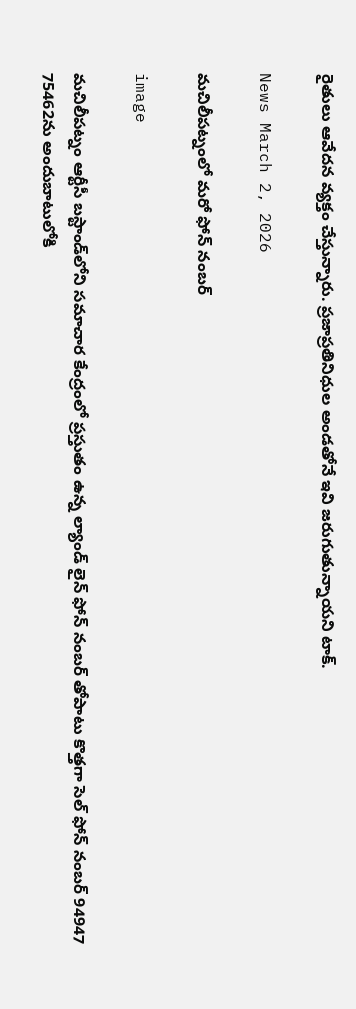రైతులు ఆవేదన వ్యక్తం చేస్తున్నారు. ప్రజాప్రతినిధుల అండతోనే ఇవి జరుగుతున్నాయని టాక్.

News March 2, 2026

మచిలీపట్నంలో మరో ఫోన్ నంబర్

image

మచిలీపట్నం ఆర్టీసీ బస్టాండ్‌లోని సమాచార కేంద్రంలో ప్రస్తుతం ఉన్న ల్యాండ్ లైన్ ఫోన్ నంబర్ తోపాటు కొత్తగా సెల్ ఫోన్ నంబర్ 94947 75462ను అందుబాటులోకి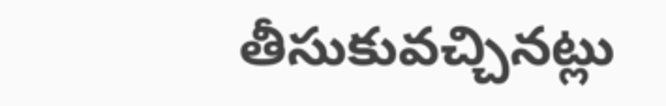తీసుకువచ్చినట్లు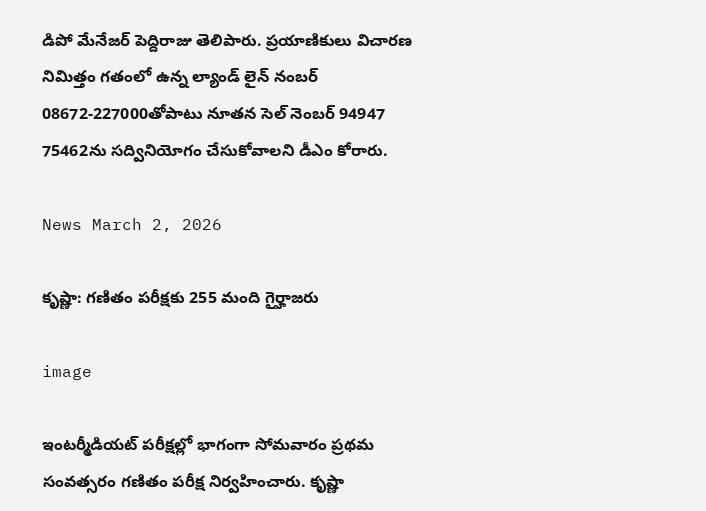డిపో మేనేజర్ పెద్దిరాజు తెలిపారు. ప్రయాణికులు విచారణ నిమిత్తం గతంలో ఉన్న ల్యాండ్ లైన్ నంబర్ 08672-227000తోపాటు నూతన సెల్ నెంబర్ 94947 75462ను సద్వినియోగం చేసుకోవాలని డీఎం కోరారు.

News March 2, 2026

కృష్ణా: గణితం పరీక్షకు 255 మంది గైర్హాజరు

image

ఇంటర్మీడియట్ పరీక్షల్లో భాగంగా సోమవారం ప్రథమ సంవత్సరం గణితం పరీక్ష నిర్వహించారు. కృష్ణా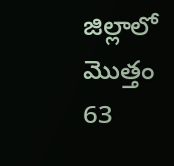జిల్లాలో మొత్తం 63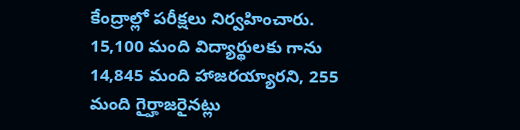కేంద్రాల్లో పరీక్షలు నిర్వహించారు. 15,100 మంది విద్యార్థులకు గాను 14,845 మంది హాజరయ్యారని, 255 మంది గైర్హాజరైనట్లు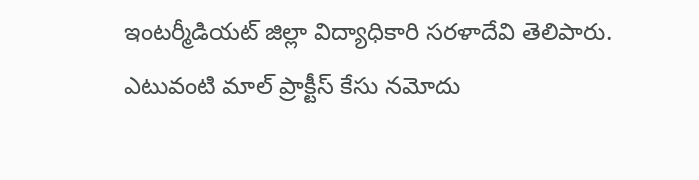ఇంటర్మీడియట్ జిల్లా విద్యాధికారి సరళాదేవి తెలిపారు. ఎటువంటి మాల్ ప్రాక్టీస్ కేసు నమోదు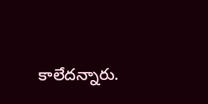కాలేదన్నారు.